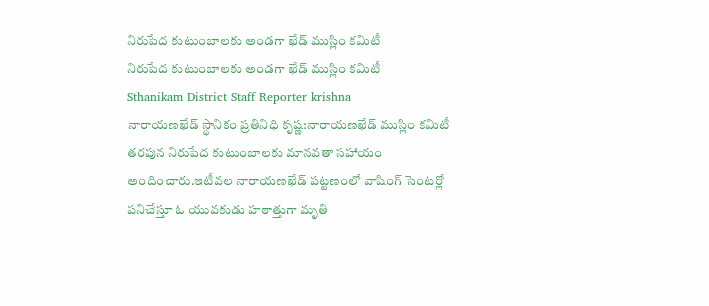నిరుపేద కుటుంబాలకు అండగా ఖేడ్ ముస్లిం కమిటీ
నిరుపేద కుటుంబాలకు అండగా ఖేడ్ ముస్లిం కమిటీ
Sthanikam District Staff Reporter krishna
నారాయణఖేడ్ స్థానికం ప్రతినిధి కృష్ణ:నారాయణఖేడ్ ముస్లిం కమిటీ తరపున నిరుపేద కుటుంబాలకు మానవతా సహాయం అందించారు.ఇటీవల నారాయణఖేడ్ పట్టణంలో వాషింగ్ సెంటర్లో పనిచేస్తూ ఓ యువకుడు హఠాత్తుగా మృతి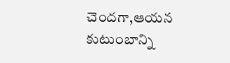చెందగా,ఆయన కుటుంబాన్ని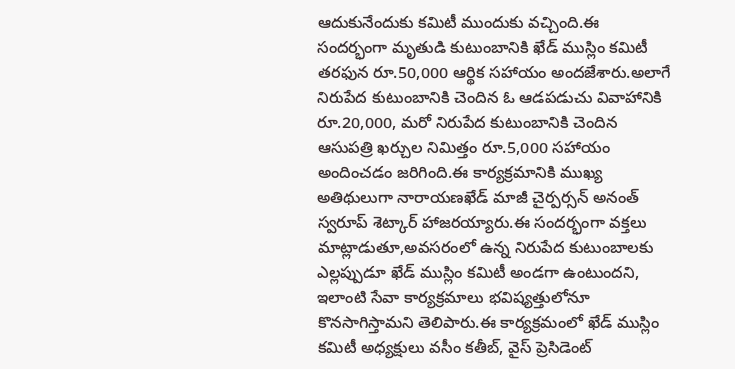ఆదుకునేందుకు కమిటీ ముందుకు వచ్చింది.ఈ సందర్భంగా మృతుడి కుటుంబానికి ఖేడ్ ముస్లిం కమిటీ తరఫున రూ.50,000 ఆర్థిక సహాయం అందజేశారు.అలాగే నిరుపేద కుటుంబానికి చెందిన ఓ ఆడపడుచు వివాహానికి రూ.20,000, మరో నిరుపేద కుటుంబానికి చెందిన ఆసుపత్రి ఖర్చుల నిమిత్తం రూ.5,000 సహాయం అందించడం జరిగింది.ఈ కార్యక్రమానికి ముఖ్య అతిథులుగా నారాయణఖేడ్ మాజీ చైర్పర్సన్ అనంత్ స్వరూప్ శెట్కార్ హాజరయ్యారు.ఈ సందర్భంగా వక్తలు మాట్లాడుతూ,అవసరంలో ఉన్న నిరుపేద కుటుంబాలకు ఎల్లప్పుడూ ఖేడ్ ముస్లిం కమిటీ అండగా ఉంటుందని, ఇలాంటి సేవా కార్యక్రమాలు భవిష్యత్తులోనూ కొనసాగిస్తామని తెలిపారు.ఈ కార్యక్రమంలో ఖేడ్ ముస్లిం కమిటీ అధ్యక్షులు వసీం కతీబ్, వైస్ ప్రెసిడెంట్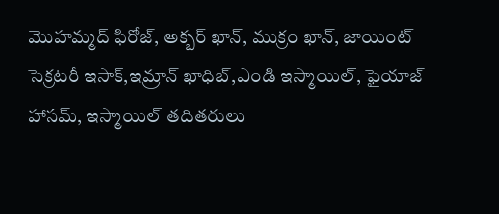మొహమ్మద్ ఫిరోజ్, అక్బర్ ఖాన్, ముక్రం ఖాన్, జాయింట్ సెక్రటరీ ఇసాక్,ఇమ్రాన్ ఖాధిబ్,ఎండి ఇస్మాయిల్, ఫైయాజ్ హాసమ్, ఇస్మాయిల్ తదితరులు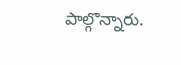పాల్గొన్నారు.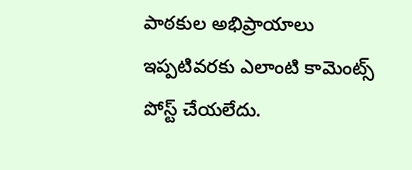పాఠకుల అభిప్రాయాలు
ఇప్పటివరకు ఎలాంటి కామెంట్స్ పోస్ట్ చేయలేదు.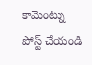కామెంట్ను పోస్ట్ చేయండి